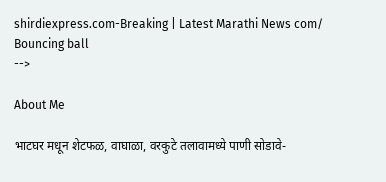shirdiexpress.com-Breaking | Latest Marathi News com/
Bouncing ball
-->

About Me

भाटघर मधून शेटफळ, वाघाळा, वरकुटे तलावामध्ये पाणी सोडावे-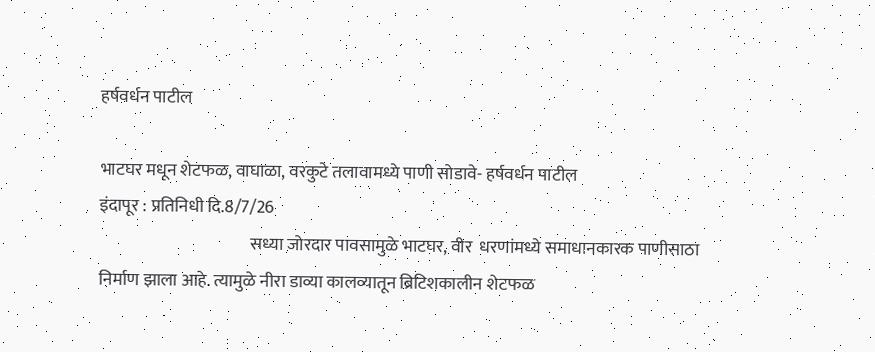हर्षवर्धन पाटील

भाटघर मधून शेटफळ, वाघाळा, वरकुटे तलावामध्ये पाणी सोडावे- हर्षवर्धन पाटील
इंदापूर : प्रतिनिधी दि.8/7/26
                                            सध्या जोरदार पावसामुळे भाटघर, वीर  धरणांमध्ये समाधानकारक पाणीसाठा निर्माण झाला आहे. त्यामुळे नीरा डाव्या कालव्यातून ब्रिटिशकालीन शेटफळ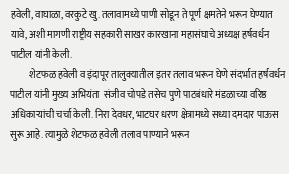हवेली, वाघाळा, वरकुटे खु. तलावामध्ये पाणी सोडून ते पूर्ण क्षमतेने भरून घेण्यात यावे, अशी मागणी राष्ट्रीय सहकारी साखर कारखाना महासंघाचे अध्यक्ष हर्षवर्धन पाटील यांनी केली.
          शेटफळ हवेली व इंदापूर तालुक्यातील इतर तलाव भरून घेणे संदर्भात हर्षवर्धन पाटील यांनी मुख्य अभियंता  संजीव चोपडे तसेच पुणे पाटबंधारे मंडळाच्या वरिष्ठ अधिकाऱ्यांची चर्चा केली. निरा देवधर, भाटघर धरण क्षेत्रामध्ये सध्या दमदार पाऊस सुरू आहे. त्यामुळे शेटफळ हवेली तलाव पाण्याने भरून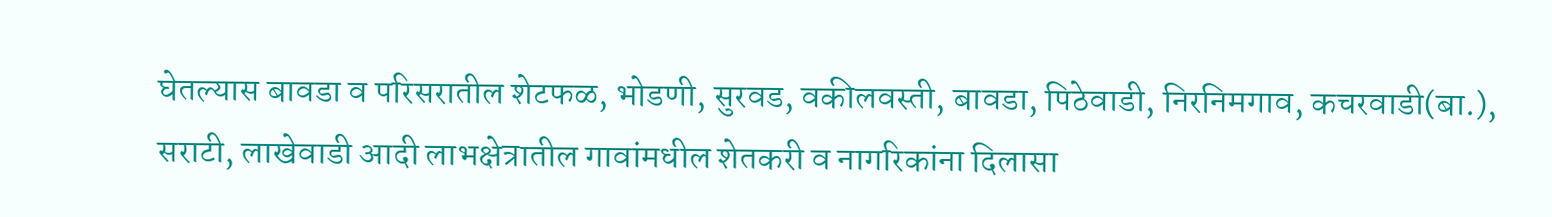घेतल्यास बावडा व परिसरातील शेटफळ, भोडणी, सुरवड, वकीलवस्ती, बावडा, पिठेवाडी, निरनिमगाव, कचरवाडी(बा.), सराटी, लाखेवाडी आदी लाभक्षेत्रातील गावांमधील शेतकरी व नागरिकांना दिलासा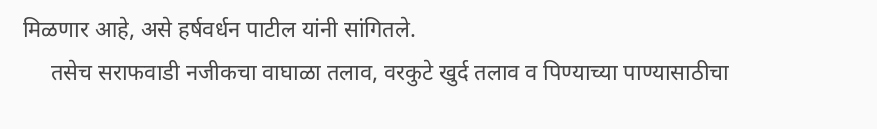मिळणार आहे, असे हर्षवर्धन पाटील यांनी सांगितले.
     तसेच सराफवाडी नजीकचा वाघाळा तलाव, वरकुटे खुर्द तलाव व पिण्याच्या पाण्यासाठीचा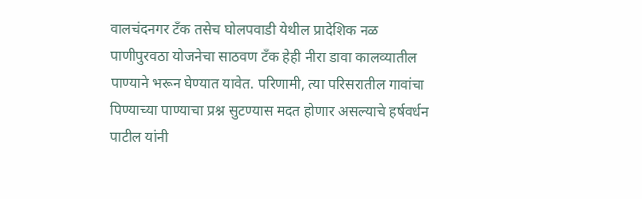वालचंदनगर टॅंक तसेच घोलपवाडी येथील प्रादेशिक नळ पाणीपुरवठा योजनेचा साठवण टॅंक हेही नीरा डावा कालव्यातील पाण्याने भरून घेण्यात यावेत. परिणामी, त्या परिसरातील गावांचा पिण्याच्या पाण्याचा प्रश्न सुटण्यास मदत होणार असल्याचे हर्षवर्धन पाटील यांनी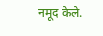नमूद केले.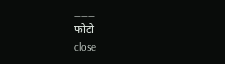___
फोटो
close